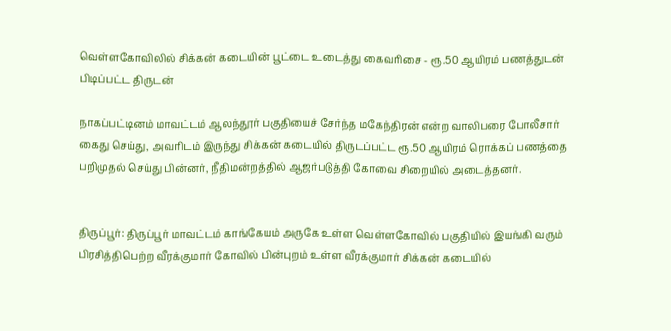வெள்ளகோவிலில் சிக்கன் கடையின் பூட்டை உடைத்து கைவரிசை - ரூ.50 ஆயிரம் பணத்துடன் பிடிப்பட்ட திருடன்

நாகப்பட்டினம் மாவட்டம் ஆலந்தூர் பகுதியைச் சேர்ந்த மகேந்திரன் என்ற வாலிபரை போலீசார் கைது செய்து, அவரிடம் இருந்து சிக்கன் கடையில் திருடப்பட்ட ரூ.50 ஆயிரம் ரொக்கப் பணத்தை பறிமுதல் செய்து பின்னர், நீதிமன்றத்தில் ஆஜர்படுத்தி கோவை சிறையில் அடைத்தனர்.


திருப்பூர்: திருப்பூர் மாவட்டம் காங்கேயம் அருகே உள்ள வெள்ளகோவில் பகுதியில் இயங்கி வரும் பிரசித்திபெற்ற வீரக்குமார் கோவில் பின்புறம் உள்ள வீரக்குமார் சிக்கன் கடையில்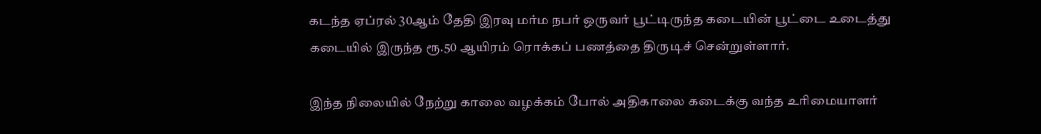கடந்த ஏப்ரல் 30ஆம்‌ தேதி இரவு மர்ம நபர் ஒருவர் பூட்டிருந்த கடையின் பூட்டை உடைத்து கடையில் இருந்த ரூ.50 ஆயிரம் ரொக்கப் பணத்தை திருடிச் சென்றுள்ளார்.

இந்த நிலையில் நேற்று காலை வழக்கம் போல் அதிகாலை கடைக்கு வந்த உரிமையாளர்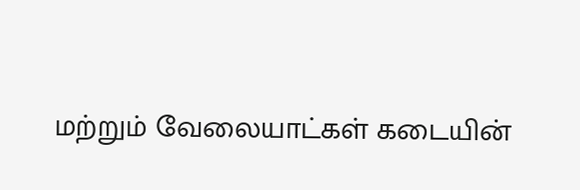மற்றும் வேலையாட்கள் கடையின்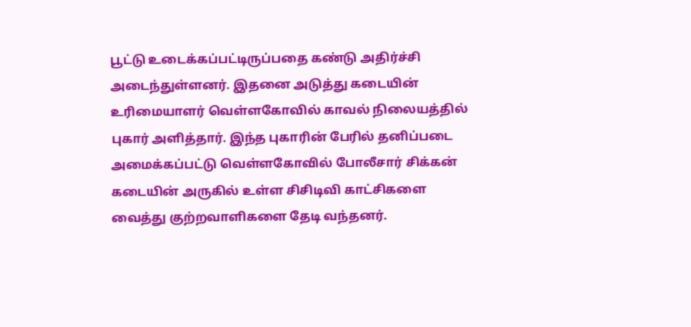பூட்டு உடைக்கப்பட்டிருப்பதை கண்டு அதிர்ச்சி அடைந்துள்ளனர். இதனை அடுத்து கடையின் உரிமையாளர் வெள்ளகோவில் காவல் நிலையத்தில் புகார் அளித்தார். இந்த புகாரின் பேரில் தனிப்படை அமைக்கப்பட்டு வெள்ளகோவில் போலீசார் சிக்கன் கடையின் அருகில் உள்ள சிசிடிவி காட்சிகளை வைத்து குற்றவாளிகளை தேடி வந்தனர்.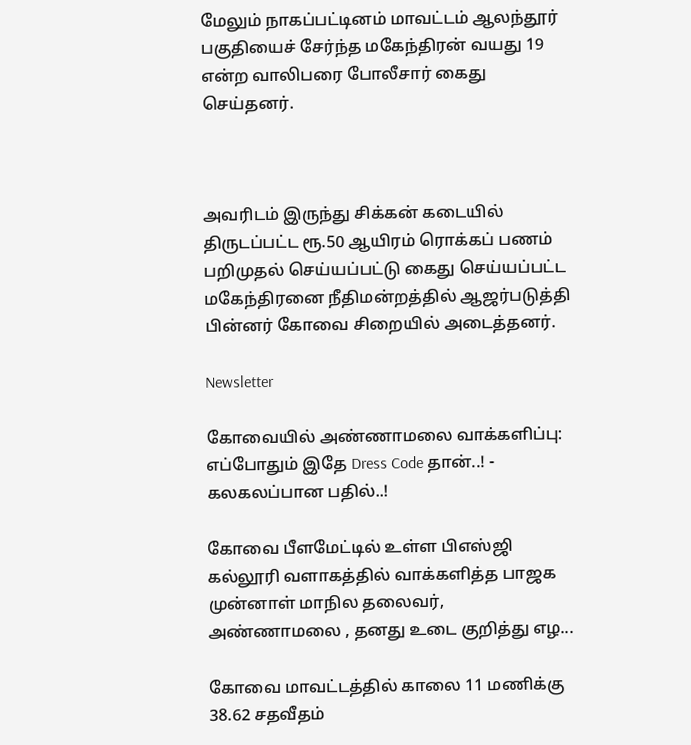மேலும் நாகப்பட்டினம் மாவட்டம் ஆலந்தூர் பகுதியைச் சேர்ந்த மகேந்திரன் வயது 19 என்ற வாலிபரை போலீசார் கைது செய்தனர்.



அவரிடம் இருந்து சிக்கன் கடையில் திருடப்பட்ட ரூ.50 ஆயிரம் ரொக்கப் பணம் பறிமுதல் செய்யப்பட்டு கைது செய்யப்பட்ட மகேந்திரனை நீதிமன்றத்தில் ஆஜர்படுத்தி பின்னர் கோவை சிறையில் அடைத்தனர்.

Newsletter

கோவையில் அண்ணாமலை வாக்களிப்பு: எப்போதும் இதே Dress Code தான்..! - கலகலப்பான பதில்..!

கோவை பீளமேட்டில் உள்ள பிஎஸ்ஜி கல்லூரி வளாகத்தில் வாக்களித்த பாஜக முன்னாள் மாநில தலைவர், அண்ணாமலை , தனது உடை குறித்து எழ...

கோவை மாவட்டத்தில் காலை 11 மணிக்கு 38.62 சதவீதம்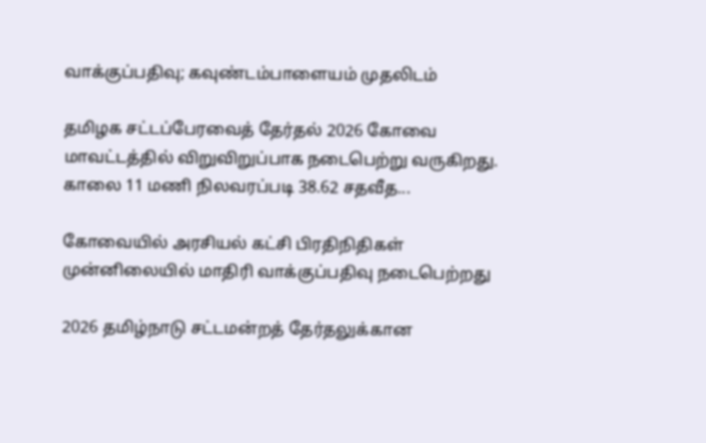வாக்குப்பதிவு; கவுண்டம்பாளையம் முதலிடம்

தமிழக சட்டப்பேரவைத் தேர்தல் 2026 கோவை மாவட்டத்தில் விறுவிறுப்பாக நடைபெற்று வருகிறது. காலை 11 மணி நிலவரப்படி 38.62 சதவீத...

கோவையில் அரசியல் கட்சி பிரதிநிதிகள் முன்னிலையில் மாதிரி வாக்குப்பதிவு நடைபெற்றது

2026 தமிழ்நாடு சட்டமன்றத் தேர்தலுக்கான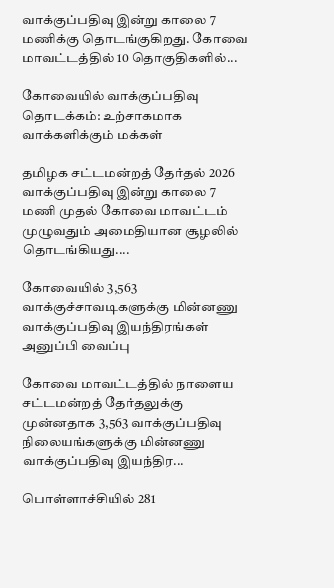வாக்குப்பதிவு இன்று காலை 7 மணிக்கு தொடங்குகிறது. கோவை மாவட்டத்தில் 10 தொகுதிகளில்...

கோவையில் வாக்குப்பதிவு தொடக்கம்: உற்சாகமாக வாக்களிக்கும் மக்கள்

தமிழக சட்டமன்றத் தேர்தல் 2026 வாக்குப்பதிவு இன்று காலை 7 மணி முதல் கோவை மாவட்டம் முழுவதும் அமைதியான சூழலில் தொடங்கியது....

கோவையில் 3,563 வாக்குச்சாவடிகளுக்கு மின்னணு வாக்குப்பதிவு இயந்திரங்கள் அனுப்பி வைப்பு

கோவை மாவட்டத்தில் நாளைய சட்டமன்றத் தேர்தலுக்கு முன்னதாக 3,563 வாக்குப்பதிவு நிலையங்களுக்கு மின்னணு வாக்குப்பதிவு இயந்திர...

பொள்ளாச்சியில் 281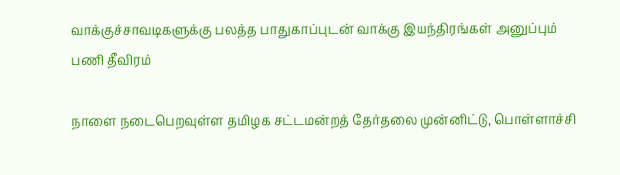வாக்குச்சாவடிகளுக்கு பலத்த பாதுகாப்புடன் வாக்கு இயந்திரங்கள் அனுப்பும் பணி தீவிரம்

நாளை நடைபெறவுள்ள தமிழக சட்டமன்றத் தேர்தலை முன்னிட்டு, பொள்ளாச்சி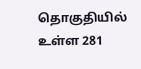தொகுதியில் உள்ள 281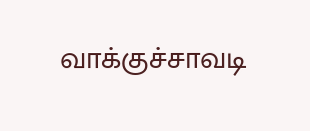வாக்குச்சாவடி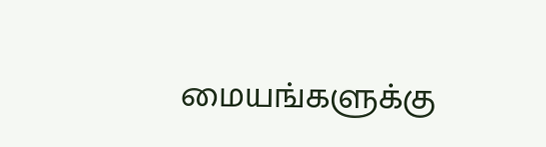மையங்களுக்கு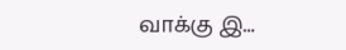வாக்கு இ...